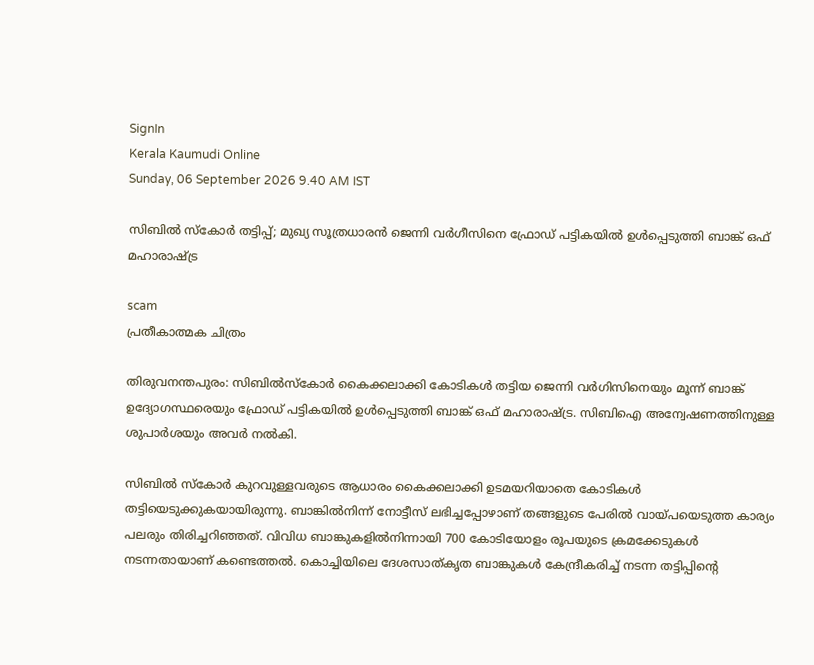SignIn
Kerala Kaumudi Online
Sunday, 06 September 2026 9.40 AM IST

സിബിൽ സ്‌കോർ തട്ടിപ്പ്; മുഖ്യ സൂത്രധാരൻ ജെന്നി വർഗീസിനെ ഫ്രോഡ് പട്ടികയിൽ ഉൾപ്പെടുത്തി ബാങ്ക് ഒഫ് മഹാരാഷ്‌ട്ര

scam
പ്രതീകാത്മക ചിത്രം

തിരുവനന്തപുരം: സിബിൽസ്‌കോർ കൈക്കലാക്കി കോടികൾ തട്ടിയ ജെന്നി വർഗിസിനെയും മൂന്ന് ബാങ്ക് ഉദ്യോഗസ്ഥരെയും ഫ്രോഡ് പട്ടികയിൽ ഉൾപ്പെടുത്തി ബാങ്ക് ഒഫ് മഹാരാഷ്‌ട്ര. സിബിഐ അന്വേഷണത്തിനുള്ള ശുപാർശയും അവർ നൽകി.

സിബിൽ സ്‌കോർ കുറവുള്ളവരുടെ ആധാരം കൈക്കലാക്കി ഉടമയറിയാതെ കോടികൾ തട്ടിയെടുക്കുകയായിരുന്നു. ബാങ്കിൽനിന്ന് നോട്ടീസ് ലഭിച്ചപ്പോഴാണ് തങ്ങളുടെ പേരിൽ വായ്‌പയെടുത്ത കാര്യം പലരും തിരിച്ചറിഞ്ഞത്. വിവിധ ബാങ്കുകളിൽനിന്നായി 700 കോടിയോളം രൂപയുടെ ക്രമക്കേടുകൾ നടന്നതായാണ് കണ്ടെത്തൽ. കൊച്ചിയിലെ ദേശസാത്‌കൃത ബാങ്കുകൾ കേന്ദ്രീകരിച്ച് നടന്ന തട്ടിപ്പിന്റെ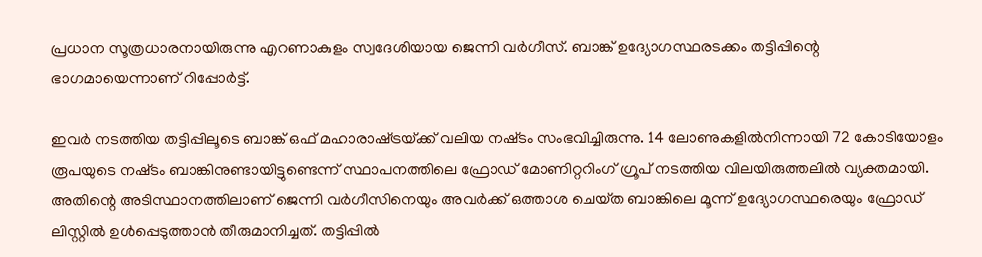പ്രധാന സൂത്രധാരനായിരുന്നു എറണാകുളം സ്വദേശിയായ ജെന്നി വർഗീസ്. ബാങ്ക് ഉദ്യോഗസ്ഥരടക്കം തട്ടിപ്പിന്റെ ഭാഗമായെന്നാണ് റിപ്പോർട്ട്.

ഇവർ നടത്തിയ തട്ടിപ്പിലൂടെ ബാങ്ക് ഒഫ് മഹാരാഷ്‌ട്രയ്‌ക്ക് വലിയ നഷ്‌ടം സംഭവിച്ചിരുന്നു. 14 ലോണുകളിൽനിന്നായി 72 കോടിയോളം രൂപയുടെ നഷ്‌ടം ബാങ്കിനുണ്ടായിട്ടുണ്ടെന്ന് സ്ഥാപനത്തിലെ ഫ്രോഡ് മോണിറ്ററിംഗ് ഗ്രൂപ് നടത്തിയ വിലയിരുത്തലിൽ വ്യക്തമായി. അതിന്റെ അടിസ്ഥാനത്തിലാണ് ജെന്നി വർഗീസിനെയും അവർക്ക് ഒത്താശ ചെയ്‌ത ബാങ്കിലെ മൂന്ന് ഉദ്യോഗസ്ഥരെയും ഫ്രോഡ് ലിസ്റ്റിൽ ഉൾപ്പെടുത്താൻ തീരുമാനിച്ചത്. തട്ടിപ്പിൽ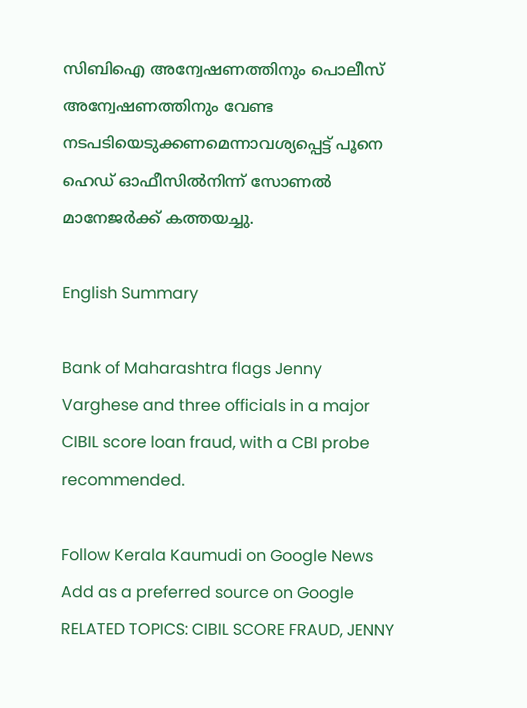സിബിഐ അന്വേഷണത്തിനും പൊലീസ് അന്വേഷണത്തിനും വേണ്ട നടപടിയെടുക്കണമെന്നാവശ്യപ്പെട്ട് പൂനെ ഹെഡ് ഓഫീസിൽനിന്ന് സോണൽ മാനേജർക്ക് കത്തയച്ചു.

English Summary

Bank of Maharashtra flags Jenny Varghese and three officials in a major CIBIL score loan fraud, with a CBI probe recommended.

Follow Kerala Kaumudi on Google News Add as a preferred source on Google
RELATED TOPICS: CIBIL SCORE FRAUD, JENNY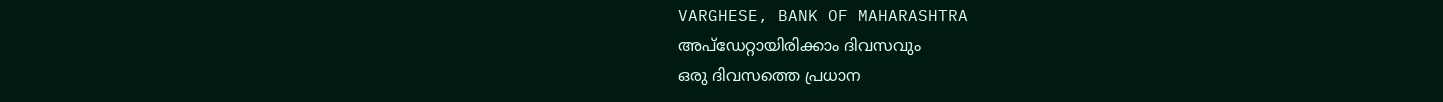VARGHESE, BANK OF MAHARASHTRA
അപ്ഡേറ്റായിരിക്കാം ദിവസവും
ഒരു ദിവസത്തെ പ്രധാന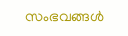സംഭവങ്ങൾ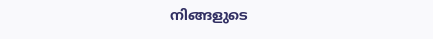നിങ്ങളുടെ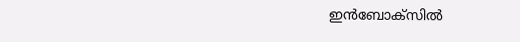ഇൻബോക്സിൽ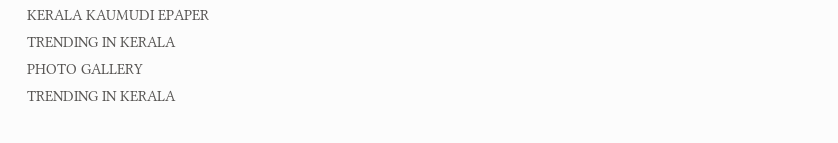KERALA KAUMUDI EPAPER
TRENDING IN KERALA
PHOTO GALLERY
TRENDING IN KERALA